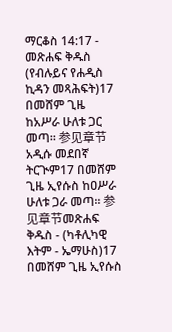ማርቆስ 14:17 - መጽሐፍ ቅዱስ (የብሉይና የሐዲስ ኪዳን መጻሕፍት)17 በመሸም ጊዜ ከአሥራ ሁለቱ ጋር መጣ። 参见章节አዲሱ መደበኛ ትርጒም17 በመሸም ጊዜ ኢየሱስ ከዐሥራ ሁለቱ ጋራ መጣ። 参见章节መጽሐፍ ቅዱስ - (ካቶሊካዊ እትም - ኤማሁስ)17 በመሸም ጊዜ ኢየሱስ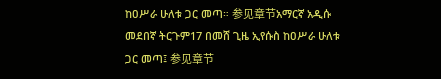ከዐሥራ ሁለቱ ጋር መጣ። 参见章节አማርኛ አዲሱ መደበኛ ትርጉም17 በመሸ ጊዜ ኢየሱስ ከዐሥራ ሁለቱ ጋር መጣ፤ 参见章节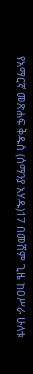የአማርኛ መጽሐፍ ቅዱስ (ሰማንያ አሃዱ)17 በመሸም ጊዜ ከዐሥራ ሁለቱ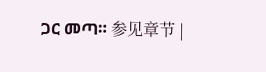ጋር መጣ። 参见章节 |